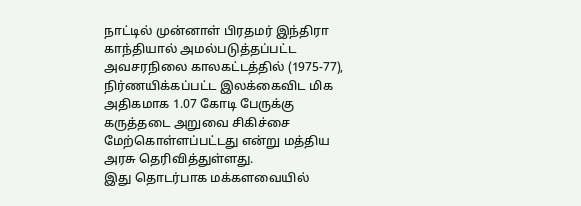நாட்டில் முன்னாள் பிரதமர் இந்திரா காந்தியால் அமல்படுத்தப்பட்ட அவசரநிலை காலகட்டத்தில் (1975-77), நிர்ணயிக்கப்பட்ட இலக்கைவிட மிக அதிகமாக 1.07 கோடி பேருக்கு கருத்தடை அறுவை சிகிச்சை மேற்கொள்ளப்பட்டது என்று மத்திய அரசு தெரிவித்துள்ளது.
இது தொடர்பாக மக்களவையில்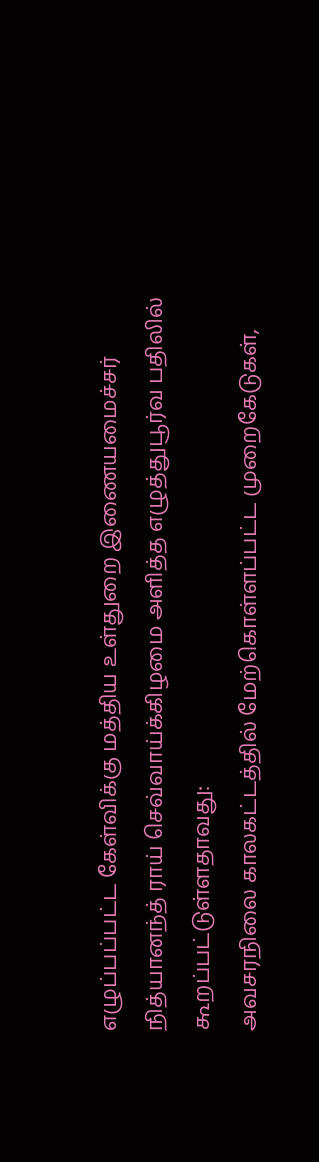எழுப்பப்பட்ட கேள்விக்கு மத்திய உள்துறை இணையமைச்சர் நித்யானந்த் ராய் செவ்வாய்க்கிழமை அளித்த எழுத்துபூர்வ பதிலில் கூறப்பட்டுள்ளதாவது:
அவசரநிலை காலகட்டத்தில் மேற்கொள்ளப்பட்ட முறைகேடுகள்,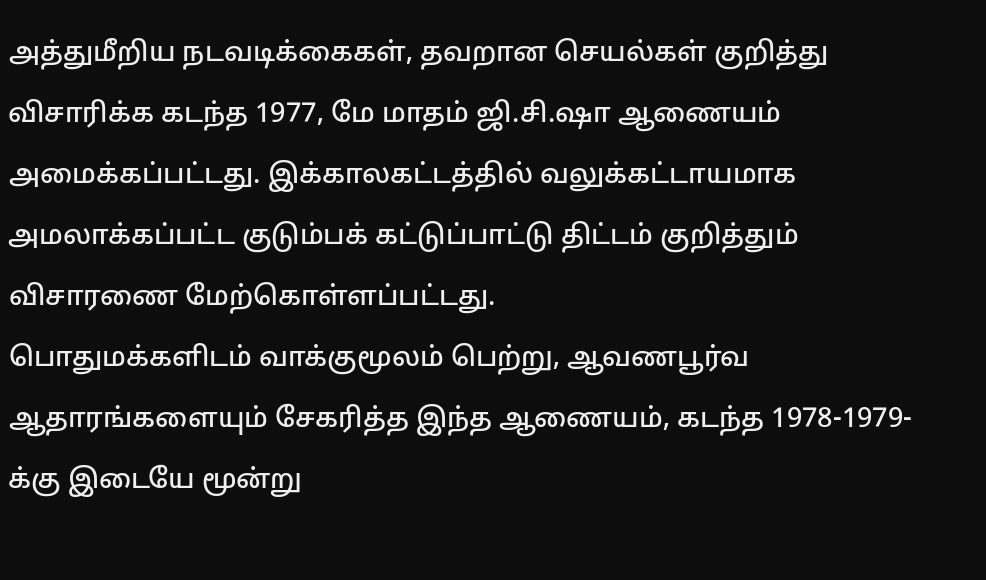அத்துமீறிய நடவடிக்கைகள், தவறான செயல்கள் குறித்து விசாரிக்க கடந்த 1977, மே மாதம் ஜி.சி.ஷா ஆணையம் அமைக்கப்பட்டது. இக்காலகட்டத்தில் வலுக்கட்டாயமாக அமலாக்கப்பட்ட குடும்பக் கட்டுப்பாட்டு திட்டம் குறித்தும் விசாரணை மேற்கொள்ளப்பட்டது.
பொதுமக்களிடம் வாக்குமூலம் பெற்று, ஆவணபூர்வ ஆதாரங்களையும் சேகரித்த இந்த ஆணையம், கடந்த 1978-1979-க்கு இடையே மூன்று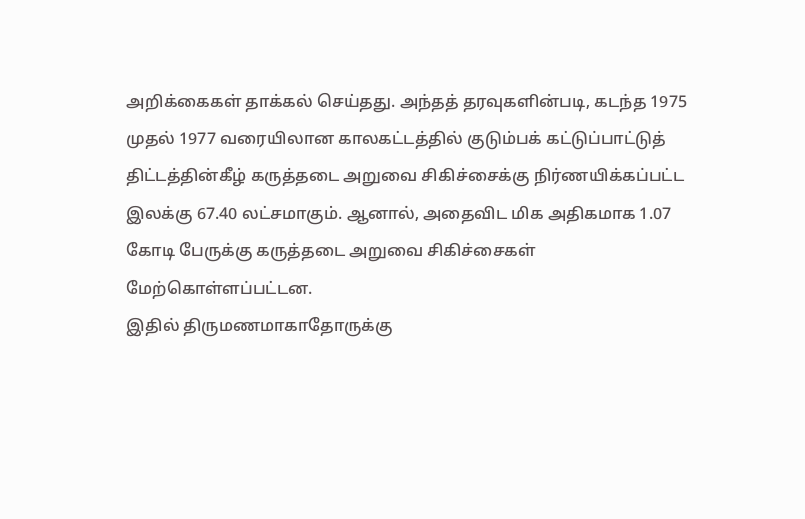அறிக்கைகள் தாக்கல் செய்தது. அந்தத் தரவுகளின்படி, கடந்த 1975 முதல் 1977 வரையிலான காலகட்டத்தில் குடும்பக் கட்டுப்பாட்டுத் திட்டத்தின்கீழ் கருத்தடை அறுவை சிகிச்சைக்கு நிர்ணயிக்கப்பட்ட இலக்கு 67.40 லட்சமாகும். ஆனால், அதைவிட மிக அதிகமாக 1.07 கோடி பேருக்கு கருத்தடை அறுவை சிகிச்சைகள் மேற்கொள்ளப்பட்டன.
இதில் திருமணமாகாதோருக்கு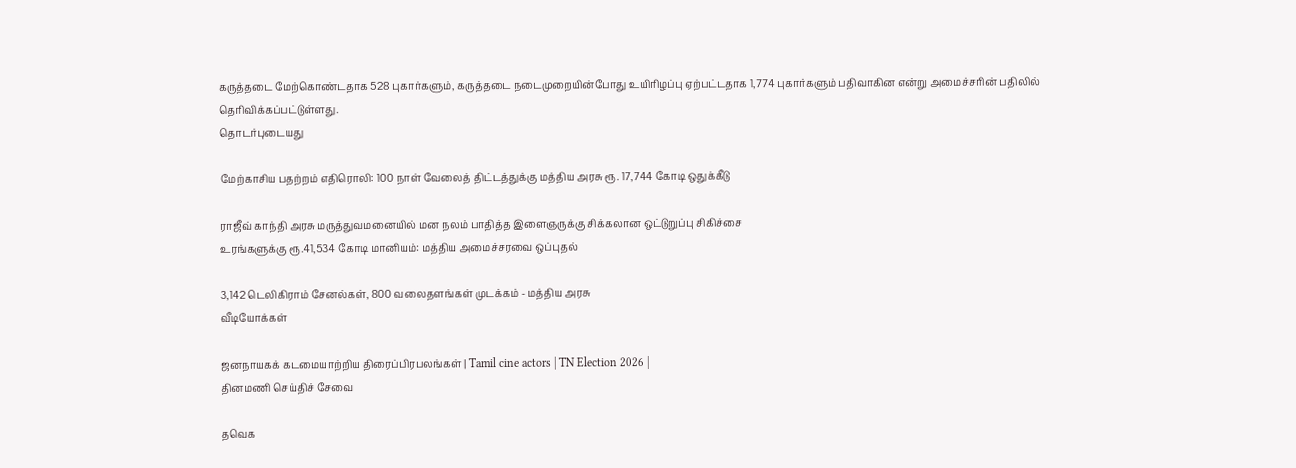கருத்தடை மேற்கொண்டதாக 528 புகார்களும், கருத்தடை நடைமுறையின்போது உயிரிழப்பு ஏற்பட்டதாக 1,774 புகார்களும் பதிவாகின என்று அமைச்சரின் பதிலில் தெரிவிக்கப்பட்டுள்ளது.
தொடர்புடையது

மேற்காசிய பதற்றம் எதிரொலி: 100 நாள் வேலைத் திட்டத்துக்கு மத்திய அரசு ரூ. 17,744 கோடி ஒதுக்கீடு

ராஜீவ் காந்தி அரசு மருத்துவமனையில் மன நலம் பாதித்த இளைஞருக்கு சிக்கலான ஒட்டுறுப்பு சிகிச்சை
உரங்களுக்கு ரூ.41,534 கோடி மானியம்: மத்திய அமைச்சரவை ஒப்புதல்

3,142 டெலிகிராம் சேனல்கள், 800 வலைதளங்கள் முடக்கம் - மத்திய அரசு
வீடியோக்கள்

ஜனநாயகக் கடமையாற்றிய திரைப்பிரபலங்கள் | Tamil cine actors | TN Election 2026 |
தினமணி செய்திச் சேவை

தவெக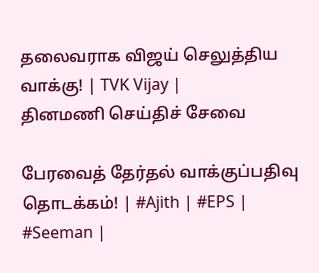தலைவராக விஜய் செலுத்திய வாக்கு! | TVK Vijay |
தினமணி செய்திச் சேவை

பேரவைத் தேர்தல் வாக்குப்பதிவு தொடக்கம்! | #Ajith | #EPS | #Seeman |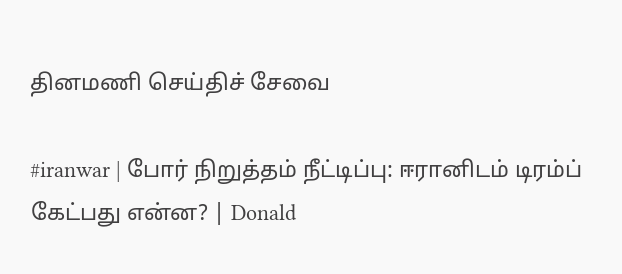தினமணி செய்திச் சேவை

#iranwar | போர் நிறுத்தம் நீட்டிப்பு: ஈரானிடம் டிரம்ப் கேட்பது என்ன? | Donald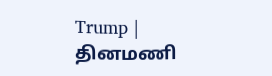Trump |
தினமணி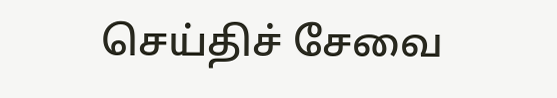செய்திச் சேவை